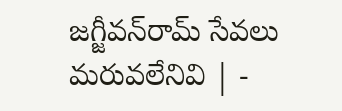జగ్జీవన్‌రామ్‌ సేవలు మరువలేనివి | -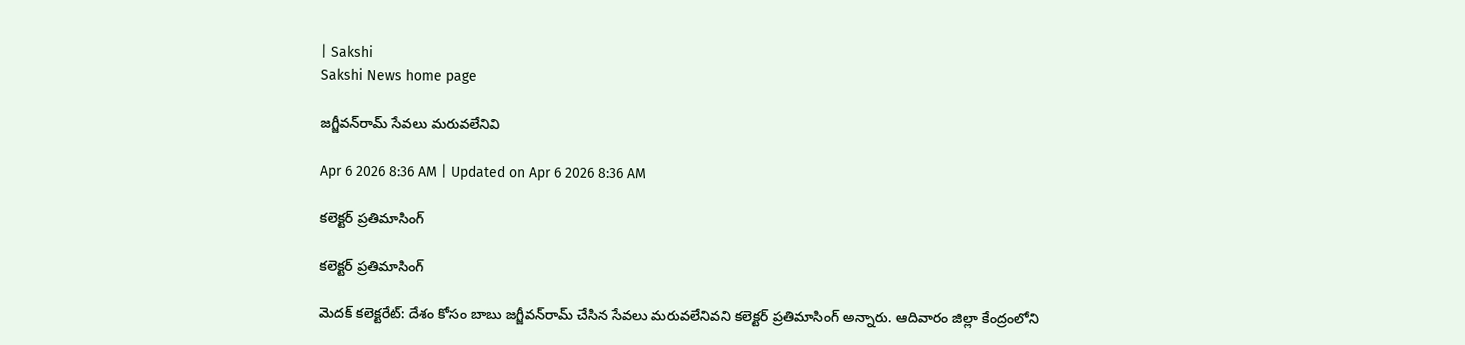| Sakshi
Sakshi News home page

జగ్జీవన్‌రామ్‌ సేవలు మరువలేనివి

Apr 6 2026 8:36 AM | Updated on Apr 6 2026 8:36 AM

కలెక్టర్‌ ప్రతిమాసింగ్‌

కలెక్టర్‌ ప్రతిమాసింగ్‌

మెదక్‌ కలెక్టరేట్‌: దేశం కోసం బాబు జగ్జీవన్‌రామ్‌ చేసిన సేవలు మరువలేనివని కలెక్టర్‌ ప్రతిమాసింగ్‌ అన్నారు. ఆదివారం జిల్లా కేంద్రంలోని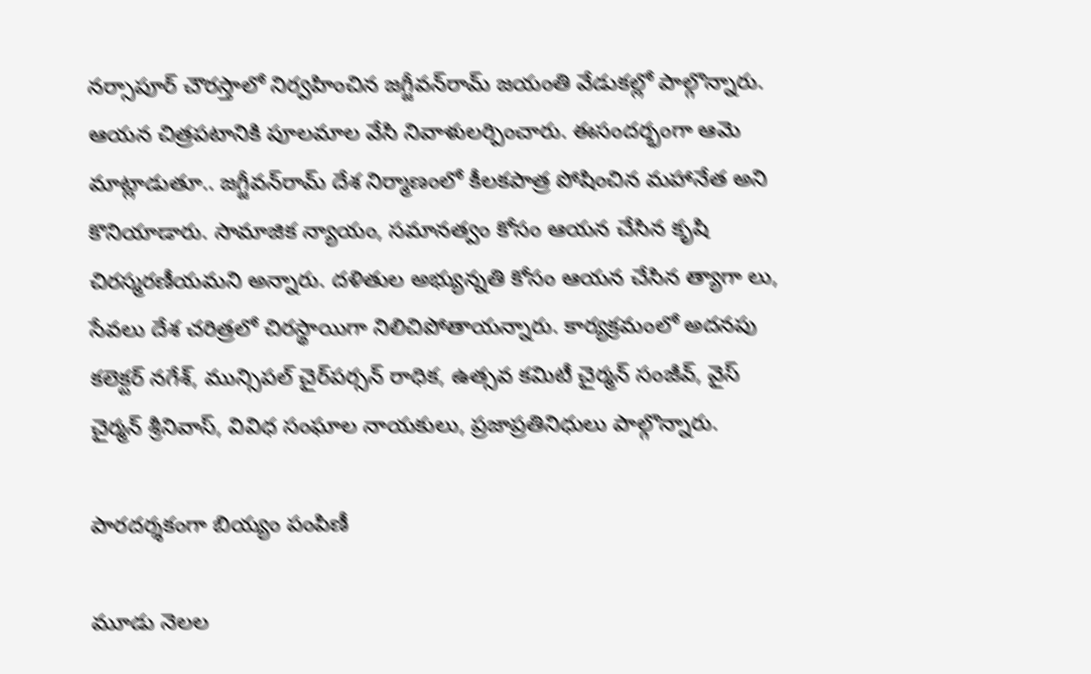నర్సాపూర్‌ చౌరస్తాలో నిర్వహించిన జగ్జీవన్‌రామ్‌ జయంతి వేడుకల్లో పాల్గొన్నారు. ఆయన చిత్రపటానికి పూలమాల వేసి నివాళులర్పించారు. ఈసందర్భంగా ఆమె మాట్లాడుతూ.. జగ్జీవన్‌రామ్‌ దేశ నిర్మాణంలో కీలకపాత్ర పోషించిన మహానేత అని కొనియాడారు. సామాజిక న్యాయం, సమానత్వం కోసం ఆయన చేసిన కృషి చిరస్మరణీయమని అన్నారు. దళితుల అభ్యున్నతి కోసం ఆయన చేసిన త్యాగా లు, సేవలు దేశ చరిత్రలో చిరస్థాయిగా నిలిచిపోతాయన్నారు. కార్యక్రమంలో అదనపు కలెక్టర్‌ నగేశ్‌, మున్సిపల్‌ చైర్‌పర్సన్‌ రాధిక, ఉత్సవ కమిటీ చైర్మన్‌ సంజీవ్‌, వైస్‌ చైర్మన్‌ శ్రీనివాస్‌, వివిధ సంఘాల నాయకులు, ప్రజాప్రతినిధులు పాల్గొన్నారు.

పారదర్శకంగా బియ్యం పంపిణీ

మూడు నెలల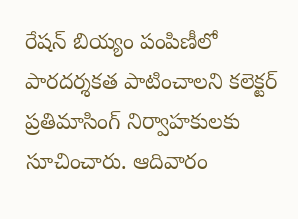రేషన్‌ బియ్యం పంపిణీలో పారదర్శకత పాటించాలని కలెక్టర్‌ ప్రతిమాసింగ్‌ నిర్వాహకులకు సూచించారు. ఆదివారం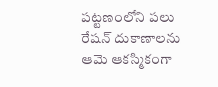పట్టణంలోని పలు రేషన్‌ దుకాణాలను ఆమె ఆకస్మికంగా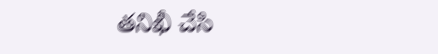తనిఖీ చేసి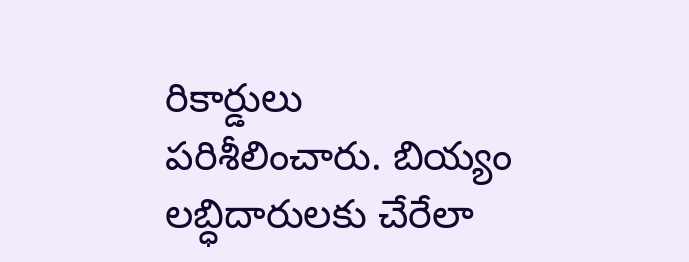రికార్డులు పరిశీలించారు. బియ్యం లబ్ధిదారులకు చేరేలా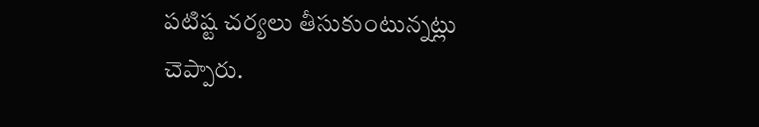పటిష్ట చర్యలు తీసుకుంటున్నట్లు చెప్పారు.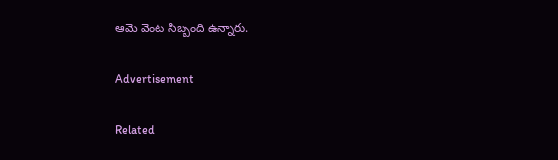ఆమె వెంట సిబ్బంది ఉన్నారు.

Advertisement

Related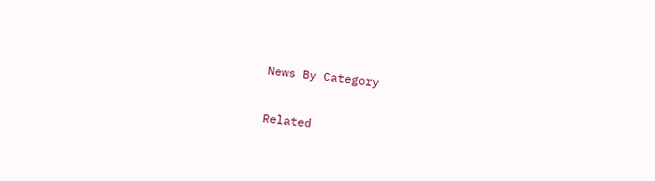News By Category

Related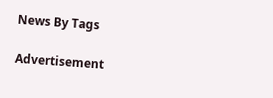News By Tags

Advertisement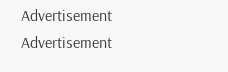Advertisement
Advertisement